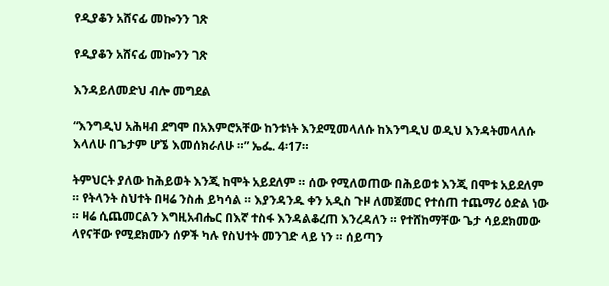የዲያቆን አሸናፊ መኰንን ገጽ

የዲያቆን አሸናፊ መኰንን ገጽ

እንዳይለመድህ ብሎ መግደል

“እንግዲህ አሕዛብ ደግሞ በአእምሮአቸው ከንቱነት እንደሚመላለሱ ከእንግዲህ ወዲህ እንዳትመላለሱ እላለሁ በጌታም ሆኜ እመሰክራለሁ ።” ኤፌ. 4፡17።

ትምህርት ያለው ከሕይወት እንጂ ከሞት አይደለም ። ሰው የሚለወጠው በሕይወቱ እንጂ በሞቱ አይደለም ። የትላንት ስህተት በዛሬ ንስሐ ይካሳል ። እያንዳንዱ ቀን አዲስ ጉዞ ለመጀመር የተሰጠ ተጨማሪ ዕድል ነው ። ዛሬ ሲጨመርልን እግዚአብሔር በእኛ ተስፋ እንዳልቆረጠ እንረዳለን ። የተሸከማቸው ጌታ ሳይደክመው ላየናቸው የሚደክሙን ሰዎች ካሉ የስህተት መንገድ ላይ ነን ። ሰይጣን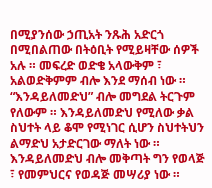በሚያንሰው ኃጢአት ንጹሕ አድርጎ በሚበልጠው በትዕቢት የሚይዛቸው ሰዎች አሉ ። መፍረድ ወድቄ አላውቅም ፣ አልወድቅምም ብሎ እንደ ማሰብ ነው ። “እንዳይለመድህ” ብሎ መግደል ትርጉም የለውም ። እንዳይለመድህ የሚለው ቃል ስህተት ላይ ቆሞ የሚነገር ሲሆን ስህተትህን ልማድህ አታድርገው ማለት ነው ። እንዳይለመድህ ብሎ መቅጣት ግን የወላጅ ፣ የመምህርና የወዳጅ መሣሪያ ነው ።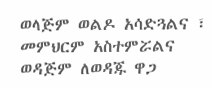ወላጅም ወልዶ አሳድጓልና ፣ መምህርም አስተምሯልና ወዳጅም ለወዳጁ ዋጋ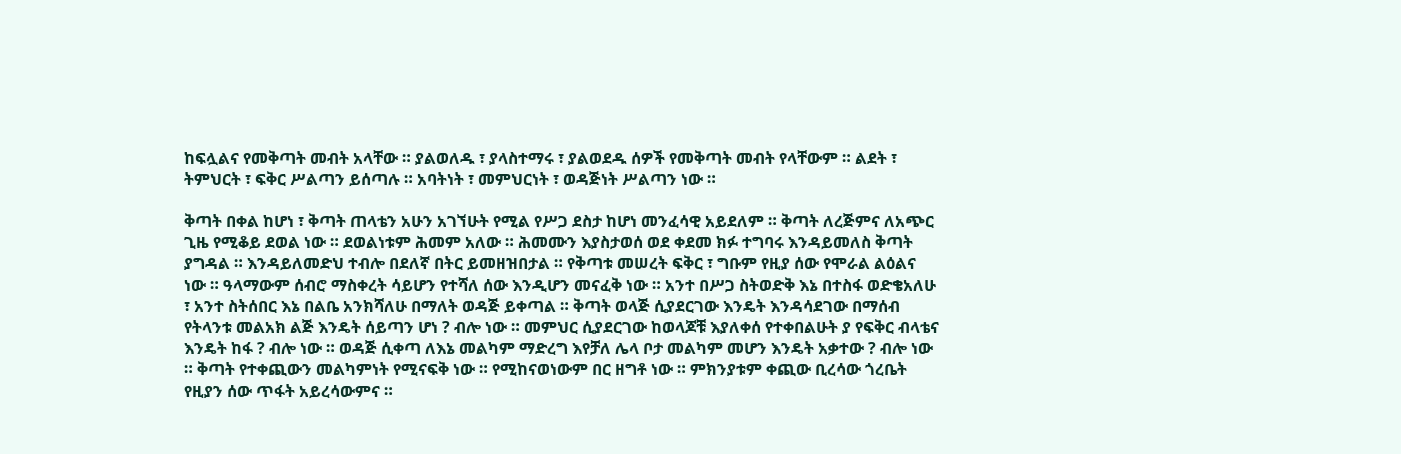ከፍሏልና የመቅጣት መብት አላቸው ። ያልወለዱ ፣ ያላስተማሩ ፣ ያልወደዱ ሰዎች የመቅጣት መብት የላቸውም ። ልደት ፣ ትምህርት ፣ ፍቅር ሥልጣን ይሰጣሉ ። አባትነት ፣ መምህርነት ፣ ወዳጅነት ሥልጣን ነው ።

ቅጣት በቀል ከሆነ ፣ ቅጣት ጠላቴን አሁን አገኘሁት የሚል የሥጋ ደስታ ከሆነ መንፈሳዊ አይደለም ። ቅጣት ለረጅምና ለአጭር ጊዜ የሚቆይ ደወል ነው ። ደወልነቱም ሕመም አለው ። ሕመሙን እያስታወሰ ወደ ቀደመ ክፉ ተግባሩ እንዳይመለስ ቅጣት ያግዳል ። እንዳይለመድህ ተብሎ በደለኛ በትር ይመዘዝበታል ። የቅጣቱ መሠረት ፍቅር ፣ ግቡም የዚያ ሰው የሞራል ልዕልና ነው ። ዓላማውም ሰብሮ ማስቀረት ሳይሆን የተሻለ ሰው እንዲሆን መናፈቅ ነው ። አንተ በሥጋ ስትወድቅ እኔ በተስፋ ወድቄአለሁ ፣ አንተ ስትሰበር እኔ በልቤ አንክሻለሁ በማለት ወዳጅ ይቀጣል ። ቅጣት ወላጅ ሲያደርገው እንዴት እንዳሳደገው በማሰብ የትላንቱ መልአክ ልጅ እንዴት ሰይጣን ሆነ ? ብሎ ነው ። መምህር ሲያደርገው ከወላጆቹ እያለቀሰ የተቀበልሁት ያ የፍቅር ብላቴና እንዴት ከፋ ? ብሎ ነው ። ወዳጅ ሲቀጣ ለእኔ መልካም ማድረግ እየቻለ ሌላ ቦታ መልካም መሆን እንዴት አቃተው ? ብሎ ነው ። ቅጣት የተቀጪውን መልካምነት የሚናፍቅ ነው ። የሚከናወነውም በር ዘግቶ ነው ። ምክንያቱም ቀጪው ቢረሳው ጎረቤት የዚያን ሰው ጥፋት አይረሳውምና ።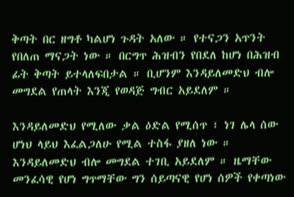ቅጣት በር ዘግቶ ካልሆነ ጉዳት አለው ። የተናጋን አጥንት የበለጠ ማናጋት ነው ። በርግጥ ሕዝብን የበደለ ከሆነ በሕዝብ ፊት ቅጣት ይተላለፍበታል ። ቢሆንም እንዳይለመድህ ብሎ መግደል የጠላት እንጂ የወዳጅ ግብር አይደለም ።

እንዳይለመድህ የሚለው ቃል ዕድል የሚሰጥ ፣ ነገ ሌላ ሰው ሆነህ ላይህ እፈልጋለሁ የሚል ተስፋ ያዘለ ነው ። እንዳይለመድህ ብሎ መግደል ተገቢ አይደለም ። ዜማቸው መንፈሳዊ የሆነ ግጥማቸው ግን ሰይጣናዊ የሆነ ሰዎች የቀጣነው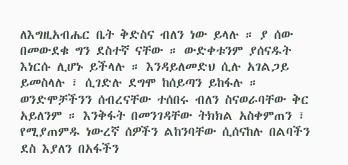ለእግዚአብሔር ቤት ቅድስና ብለን ነው ይላሉ ። ያ ሰው በመውደቁ ግን ደስተኛ ናቸው ። ውድቀቱንም ያሰናዱት እነርሱ ሊሆኑ ይችላሉ ። እንዳይለመድህ ሲሉ አገልጋይ ይመስላሉ ፣ ሲገድሉ ደግሞ ከሰይጣን ይከፋሉ ። ወንድሞቻችንን ሰብረናቸው ተሰበሩ ብለን ስናወራባቸው ቅር አይለንም ። እንቅፋት በመንገዳቸው ትክክል አስቀምጠን ፣ የሚያጠምዱ ነውረኛ ሰዎችን ልከንባቸው ሲሰናከሉ በልባችን ደስ እያለን በአፋችን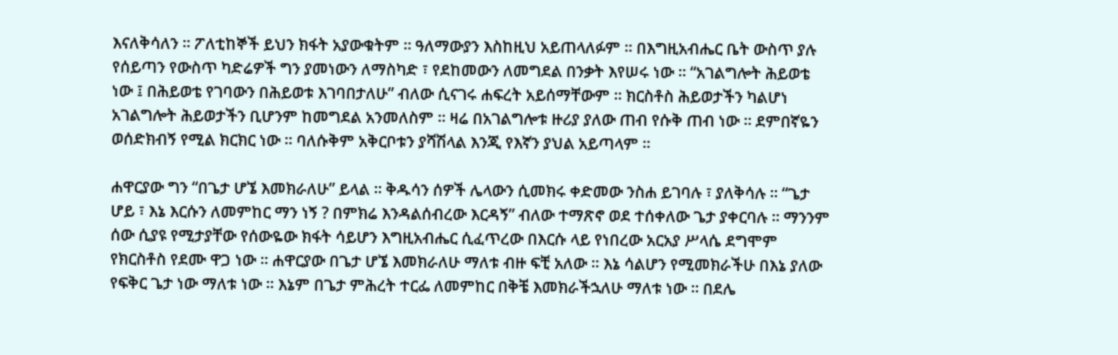እናለቅሳለን ። ፖለቲከኞች ይህን ክፋት አያውቁትም ። ዓለማውያን እስከዚህ አይጠላለፉም ። በእግዚአብሔር ቤት ውስጥ ያሉ የሰይጣን የውስጥ ካድሬዎች ግን ያመነውን ለማስካድ ፣ የደከመውን ለመግደል በንቃት እየሠሩ ነው ። “አገልግሎት ሕይወቴ ነው ፤ በሕይወቴ የገባውን በሕይወቱ እገባበታለሁ” ብለው ሲናገሩ ሐፍረት አይሰማቸውም ። ክርስቶስ ሕይወታችን ካልሆነ አገልግሎት ሕይወታችን ቢሆንም ከመግደል አንመለስም ። ዛሬ በአገልግሎቱ ዙሪያ ያለው ጠብ የሱቅ ጠብ ነው ። ደምበኛዬን ወሰድክብኝ የሚል ክርክር ነው ። ባለሱቅም አቅርቦቱን ያሻሽላል እንጂ የእኛን ያህል አይጣላም ።

ሐዋርያው ግን “በጌታ ሆኜ እመክራለሁ” ይላል ። ቅዱሳን ሰዎች ሌላውን ሲመክሩ ቀድመው ንስሐ ይገባሉ ፣ ያለቅሳሉ ። “ጌታ ሆይ ፣ እኔ እርሱን ለመምከር ማን ነኝ ? በምክሬ እንዳልሰብረው እርዳኝ” ብለው ተማጽኖ ወደ ተሰቀለው ጌታ ያቀርባሉ ። ማንንም ሰው ሲያዩ የሚታያቸው የሰውዬው ክፋት ሳይሆን እግዚአብሔር ሲፈጥረው በእርሱ ላይ የነበረው አርአያ ሥላሴ ደግሞም የክርስቶስ የደሙ ዋጋ ነው ። ሐዋርያው በጌታ ሆኜ እመክራለሁ ማለቱ ብዙ ፍቺ አለው ። እኔ ሳልሆን የሚመክራችሁ በእኔ ያለው የፍቅር ጌታ ነው ማለቱ ነው ። እኔም በጌታ ምሕረት ተርፌ ለመምከር በቅቼ እመክራችኋለሁ ማለቱ ነው ። በደሌ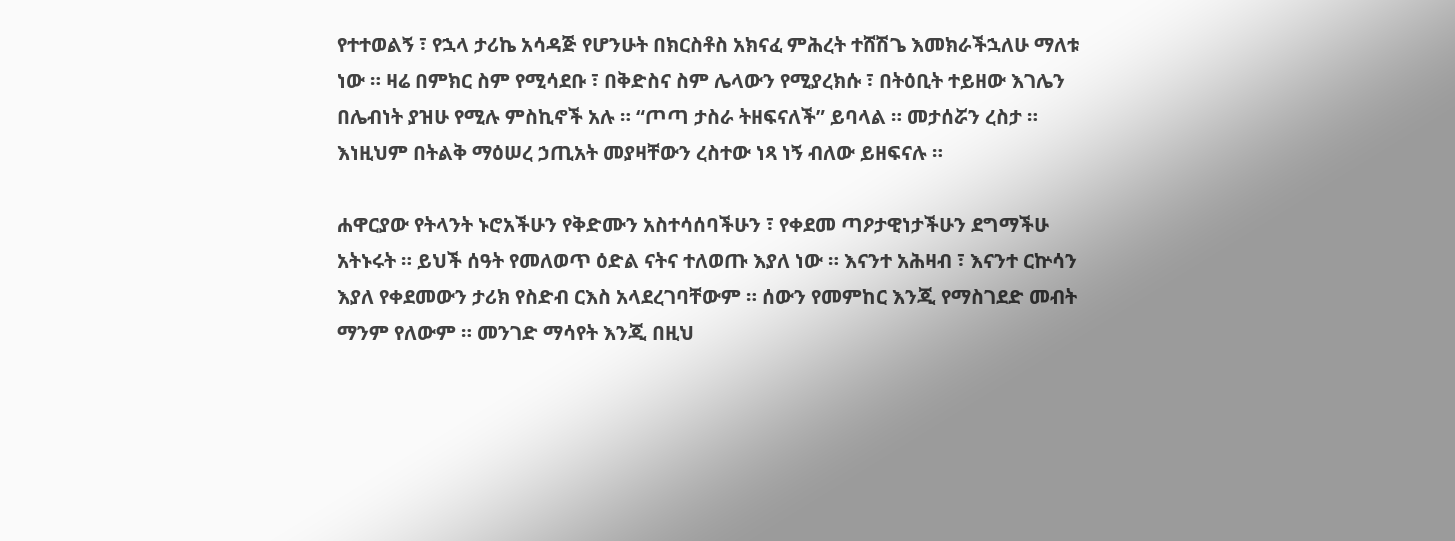የተተወልኝ ፣ የኋላ ታሪኬ አሳዳጅ የሆንሁት በክርስቶስ አክናፈ ምሕረት ተሸሽጌ እመክራችኋለሁ ማለቱ ነው ። ዛሬ በምክር ስም የሚሳደቡ ፣ በቅድስና ስም ሌላውን የሚያረክሱ ፣ በትዕቢት ተይዘው እገሌን በሌብነት ያዝሁ የሚሉ ምስኪኖች አሉ ። “ጦጣ ታስራ ትዘፍናለች” ይባላል ። መታሰሯን ረስታ ። እነዚህም በትልቅ ማዕሠረ ኃጢአት መያዛቸውን ረስተው ነጻ ነኝ ብለው ይዘፍናሉ ።

ሐዋርያው የትላንት ኑሮአችሁን የቅድሙን አስተሳሰባችሁን ፣ የቀደመ ጣዖታዊነታችሁን ደግማችሁ አትኑሩት ። ይህች ሰዓት የመለወጥ ዕድል ናትና ተለወጡ እያለ ነው ። እናንተ አሕዛብ ፣ እናንተ ርኵሳን እያለ የቀደመውን ታሪክ የስድብ ርእስ አላደረገባቸውም ። ሰውን የመምከር እንጂ የማስገደድ መብት ማንም የለውም ። መንገድ ማሳየት እንጂ በዚህ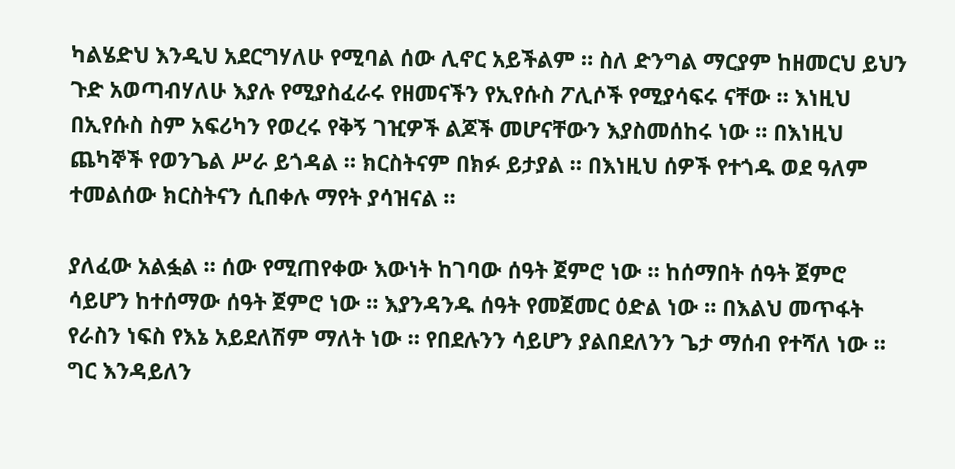ካልሄድህ እንዲህ አደርግሃለሁ የሚባል ሰው ሊኖር አይችልም ። ስለ ድንግል ማርያም ከዘመርህ ይህን ጉድ አወጣብሃለሁ እያሉ የሚያስፈራሩ የዘመናችን የኢየሱስ ፖሊሶች የሚያሳፍሩ ናቸው ። እነዚህ በኢየሱስ ስም አፍሪካን የወረሩ የቅኝ ገዢዎች ልጆች መሆናቸውን እያስመሰከሩ ነው ። በእነዚህ ጨካኞች የወንጌል ሥራ ይጎዳል ። ክርስትናም በክፉ ይታያል ። በእነዚህ ሰዎች የተጎዱ ወደ ዓለም ተመልሰው ክርስትናን ሲበቀሉ ማየት ያሳዝናል ።

ያለፈው አልፏል ። ሰው የሚጠየቀው እውነት ከገባው ሰዓት ጀምሮ ነው ። ከሰማበት ሰዓት ጀምሮ ሳይሆን ከተሰማው ሰዓት ጀምሮ ነው ። እያንዳንዱ ሰዓት የመጀመር ዕድል ነው ። በእልህ መጥፋት የራስን ነፍስ የእኔ አይደለሽም ማለት ነው ። የበደሉንን ሳይሆን ያልበደለንን ጌታ ማሰብ የተሻለ ነው ። ግር እንዳይለን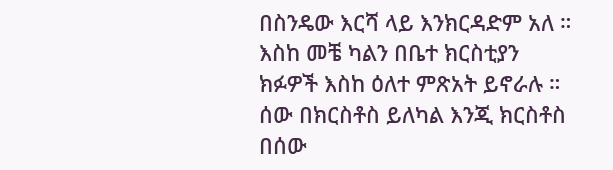በስንዴው እርሻ ላይ እንክርዳድም አለ ። እስከ መቼ ካልን በቤተ ክርስቲያን ክፉዎች እስከ ዕለተ ምጽአት ይኖራሉ ። ሰው በክርስቶስ ይለካል እንጂ ክርስቶስ በሰው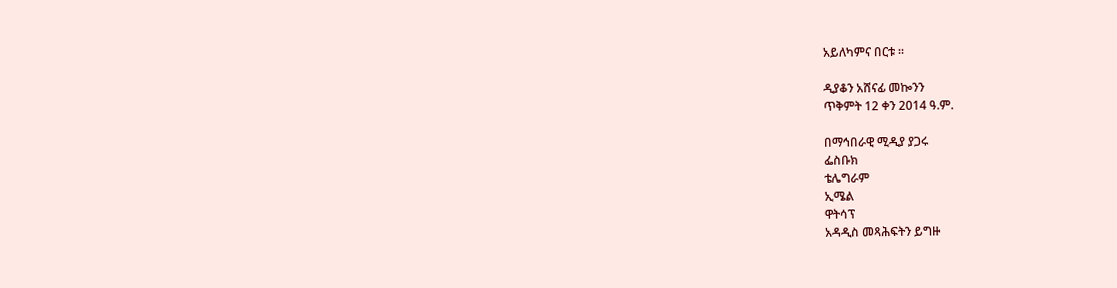አይለካምና በርቱ ።

ዲያቆን አሸናፊ መኰንን
ጥቅምት 12 ቀን 2014 ዓ.ም.

በማኅበራዊ ሚዲያ ያጋሩ
ፌስቡክ
ቴሌግራም
ኢሜል
ዋትሳፕ
አዳዲስ መጻሕፍትን ይግዙ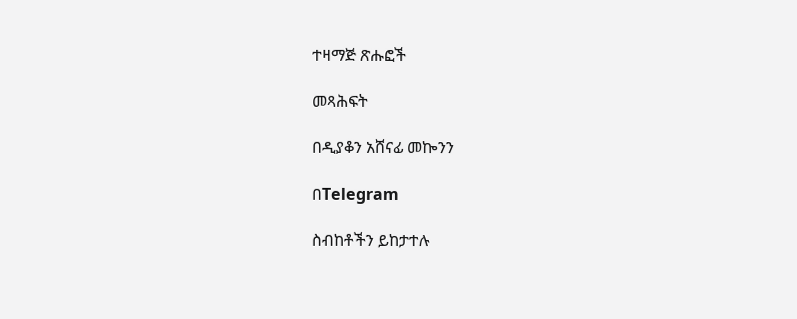ተዛማጅ ጽሑፎች

መጻሕፍት

በዲያቆን አሸናፊ መኰንን

በTelegram

ስብከቶችን ይከታተሉ